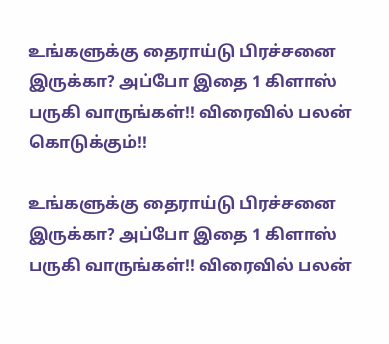உங்களுக்கு தைராய்டு பிரச்சனை இருக்கா? அப்போ இதை 1 கிளாஸ் பருகி வாருங்கள்!! விரைவில் பலன் கொடுக்கும்!!

உங்களுக்கு தைராய்டு பிரச்சனை இருக்கா? அப்போ இதை 1 கிளாஸ் பருகி வாருங்கள்!! விரைவில் பலன்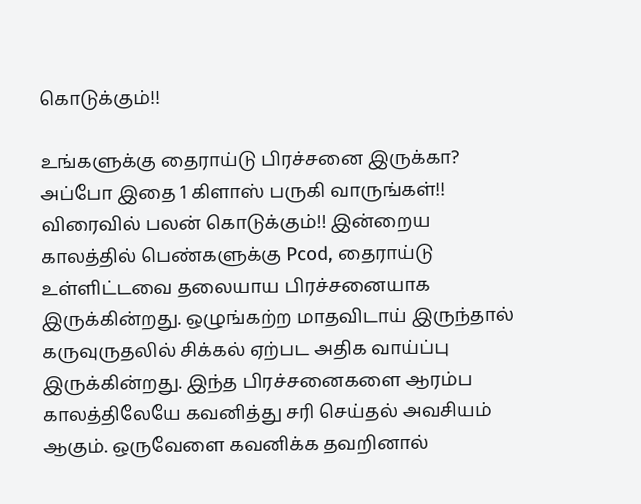கொடுக்கும்!!

உங்களுக்கு தைராய்டு பிரச்சனை இருக்கா? அப்போ இதை 1 கிளாஸ் பருகி வாருங்கள்!! விரைவில் பலன் கொடுக்கும்!! இன்றைய காலத்தில் பெண்களுக்கு Pcod, தைராய்டு உள்ளிட்டவை தலையாய பிரச்சனையாக இருக்கின்றது. ஒழுங்கற்ற மாதவிடாய் இருந்தால் கருவுருதலில் சிக்கல் ஏற்பட அதிக வாய்ப்பு இருக்கின்றது. இந்த பிரச்சனைகளை ஆரம்ப காலத்திலேயே கவனித்து சரி செய்தல் அவசியம் ஆகும். ஒருவேளை கவனிக்க தவறினால்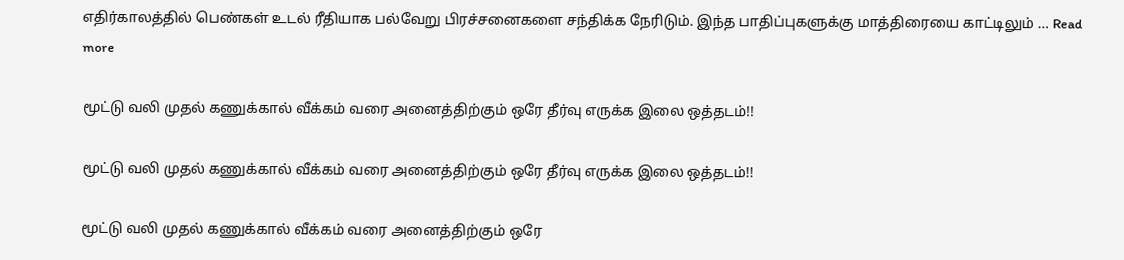எதிர்காலத்தில் பெண்கள் உடல் ரீதியாக பல்வேறு பிரச்சனைகளை சந்திக்க நேரிடும். இந்த பாதிப்புகளுக்கு மாத்திரையை காட்டிலும் … Read more

மூட்டு வலி முதல் கணுக்கால் வீக்கம் வரை அனைத்திற்கும் ஒரே தீர்வு எருக்க இலை ஒத்தடம்!!

மூட்டு வலி முதல் கணுக்கால் வீக்கம் வரை அனைத்திற்கும் ஒரே தீர்வு எருக்க இலை ஒத்தடம்!!

மூட்டு வலி முதல் கணுக்கால் வீக்கம் வரை அனைத்திற்கும் ஒரே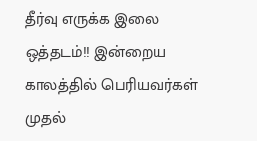தீர்வு எருக்க இலை ஒத்தடம்!! இன்றைய காலத்தில் பெரியவர்கள் முதல்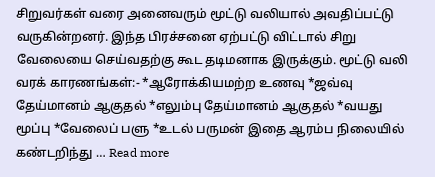சிறுவர்கள் வரை அனைவரும் மூட்டு வலியால் அவதிப்பட்டு வருகின்றனர். இந்த பிரச்சனை ஏற்பட்டு விட்டால் சிறு வேலையை செய்வதற்கு கூட தடிமனாக இருக்கும். மூட்டு வலி வரக் காரணங்கள்:- *ஆரோக்கியமற்ற உணவு *ஜவ்வு தேய்மானம் ஆகுதல் *எலும்பு தேய்மானம் ஆகுதல் *வயது மூப்பு *வேலைப் பளு *உடல் பருமன் இதை ஆரம்ப நிலையில் கண்டறிந்து … Read more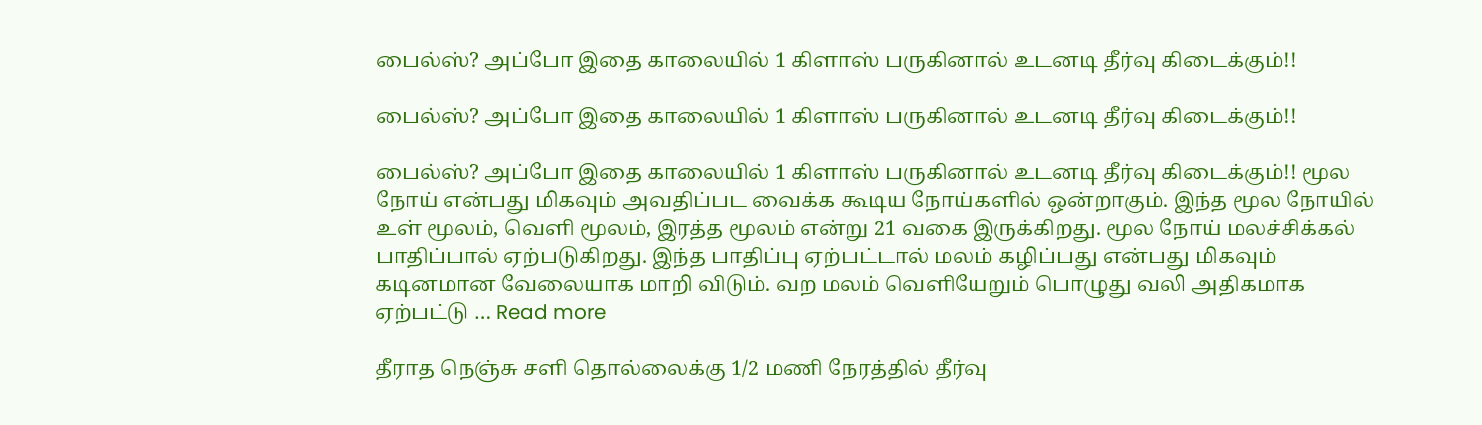பைல்ஸ்? அப்போ இதை காலையில் 1 கிளாஸ் பருகினால் உடனடி தீர்வு கிடைக்கும்!!

பைல்ஸ்? அப்போ இதை காலையில் 1 கிளாஸ் பருகினால் உடனடி தீர்வு கிடைக்கும்!!

பைல்ஸ்? அப்போ இதை காலையில் 1 கிளாஸ் பருகினால் உடனடி தீர்வு கிடைக்கும்!! மூல நோய் என்பது மிகவும் அவதிப்பட வைக்க கூடிய நோய்களில் ஒன்றாகும். இந்த மூல நோயில் உள் மூலம், வெளி மூலம், இரத்த மூலம் என்று 21 வகை இருக்கிறது. மூல நோய் மலச்சிக்கல் பாதிப்பால் ஏற்படுகிறது. இந்த பாதிப்பு ஏற்பட்டால் மலம் கழிப்பது என்பது மிகவும் கடினமான வேலையாக மாறி விடும். வற மலம் வெளியேறும் பொழுது வலி அதிகமாக ஏற்பட்டு … Read more

தீராத நெஞ்சு சளி தொல்லைக்கு 1/2 மணி நேரத்தில் தீர்வு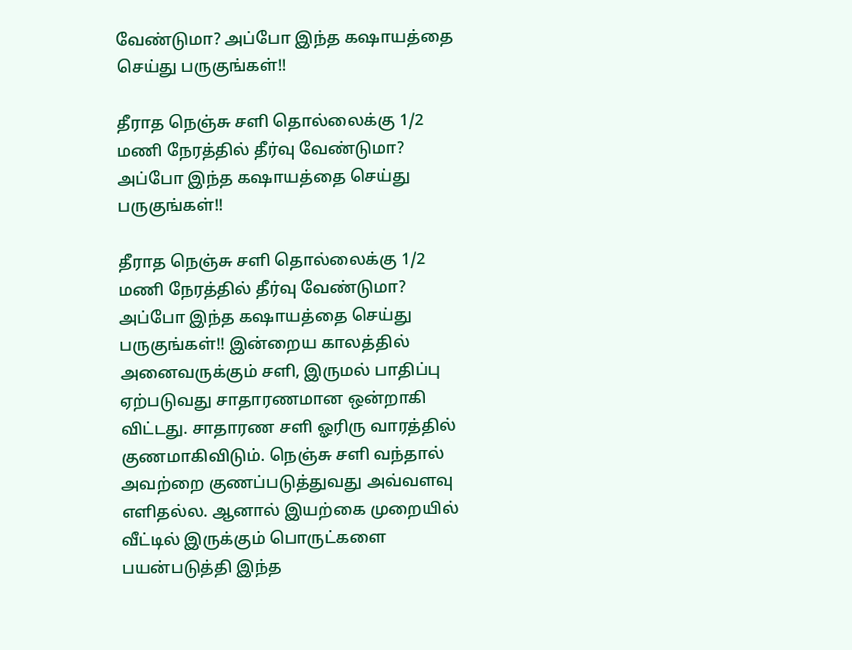வேண்டுமா? அப்போ இந்த கஷாயத்தை செய்து பருகுங்கள்!!

தீராத நெஞ்சு சளி தொல்லைக்கு 1/2 மணி நேரத்தில் தீர்வு வேண்டுமா? அப்போ இந்த கஷாயத்தை செய்து பருகுங்கள்!!

தீராத நெஞ்சு சளி தொல்லைக்கு 1/2 மணி நேரத்தில் தீர்வு வேண்டுமா? அப்போ இந்த கஷாயத்தை செய்து பருகுங்கள்!! இன்றைய காலத்தில் அனைவருக்கும் சளி, இருமல் பாதிப்பு ஏற்படுவது சாதாரணமான ஒன்றாகி விட்டது. சாதாரண சளி ஓரிரு வாரத்தில் குணமாகிவிடும். நெஞ்சு சளி வந்தால் அவற்றை குணப்படுத்துவது அவ்வளவு எளிதல்ல. ஆனால் இயற்கை முறையில் வீட்டில் இருக்கும் பொருட்களை பயன்படுத்தி இந்த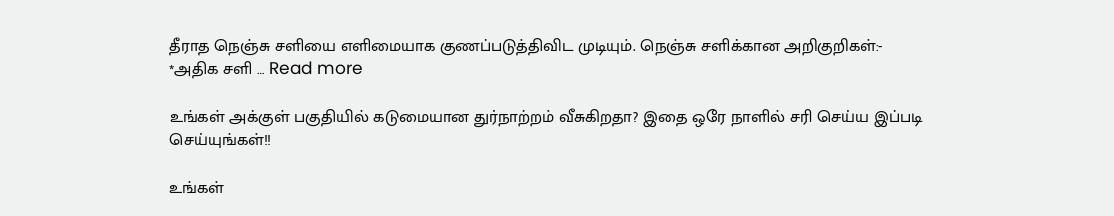தீராத நெஞ்சு சளியை எளிமையாக குணப்படுத்திவிட முடியும். நெஞ்சு சளிக்கான அறிகுறிகள்:- *அதிக சளி … Read more

உங்கள் அக்குள் பகுதியில் கடுமையான துர்நாற்றம் வீசுகிறதா? இதை ஒரே நாளில் சரி செய்ய இப்படி செய்யுங்கள்!!

உங்கள்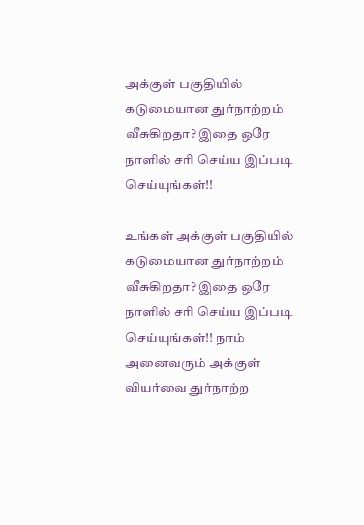அக்குள் பகுதியில் கடுமையான துர்நாற்றம் வீசுகிறதா? இதை ஒரே நாளில் சரி செய்ய இப்படி செய்யுங்கள்!!

உங்கள் அக்குள் பகுதியில் கடுமையான துர்நாற்றம் வீசுகிறதா? இதை ஒரே நாளில் சரி செய்ய இப்படி செய்யுங்கள்!! நாம் அனைவரும் அக்குள் வியர்வை துர்நாற்ற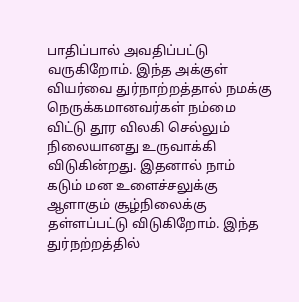பாதிப்பால் அவதிப்பட்டு வருகிறோம். இந்த அக்குள் வியர்வை துர்நாற்றத்தால் நமக்கு நெருக்கமானவர்கள் நம்மை விட்டு தூர விலகி செல்லும் நிலையானது உருவாக்கி விடுகின்றது. இதனால் நாம் கடும் மன உளைச்சலுக்கு ஆளாகும் சூழ்நிலைக்கு தள்ளப்பட்டு விடுகிறோம். இந்த துர்நற்றத்தில்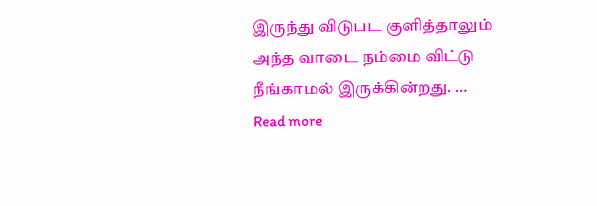இருந்து விடுபட குளித்தாலும் அந்த வாடை நம்மை விட்டு நீங்காமல் இருக்கின்றது. … Read more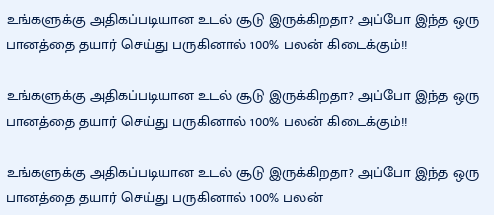உங்களுக்கு அதிகப்படியான உடல் சூடு இருக்கிறதா? அப்போ இந்த ஒரு பானத்தை தயார் செய்து பருகினால் 100% பலன் கிடைக்கும்!!

உங்களுக்கு அதிகப்படியான உடல் சூடு இருக்கிறதா? அப்போ இந்த ஒரு பானத்தை தயார் செய்து பருகினால் 100% பலன் கிடைக்கும்!!

உங்களுக்கு அதிகப்படியான உடல் சூடு இருக்கிறதா? அப்போ இந்த ஒரு பானத்தை தயார் செய்து பருகினால் 100% பலன்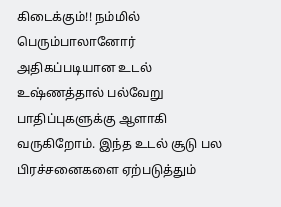கிடைக்கும்!! நம்மில் பெரும்பாலானோர் அதிகப்படியான உடல் உஷ்ணத்தால் பல்வேறு பாதிப்புகளுக்கு ஆளாகி வருகிறோம். இந்த உடல் சூடு பல பிரச்சனைகளை ஏற்படுத்தும்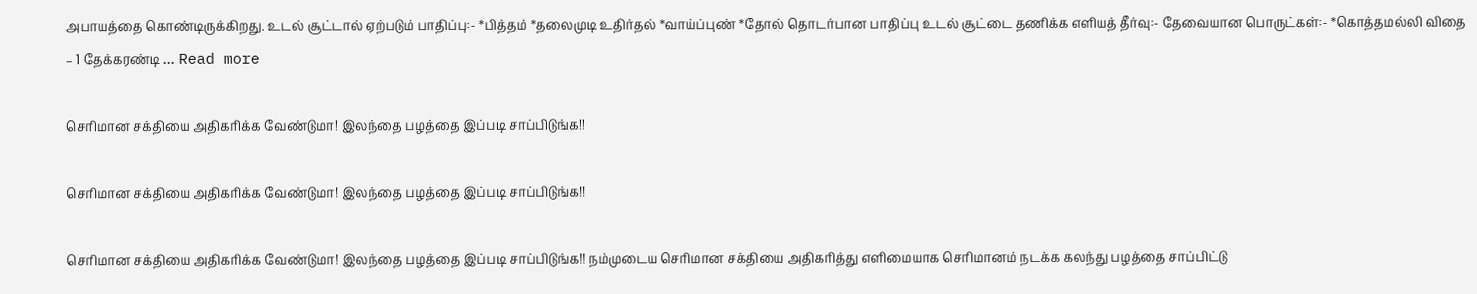அபாயத்தை கொண்டிருக்கிறது. உடல் சூட்டால் ஏற்படும் பாதிப்பு:- *பித்தம் *தலைமுடி உதிர்தல் *வாய்ப்புண் *தோல் தொடர்பான பாதிப்பு உடல் சூட்டை தணிக்க எளியத் தீர்வு:- தேவையான பொருட்கள்:- *கொத்தமல்லி விதை – 1 தேக்கரண்டி … Read more

செரிமான சக்தியை அதிகரிக்க வேண்டுமா! இலந்தை பழத்தை இப்படி சாப்பிடுங்க!!

செரிமான சக்தியை அதிகரிக்க வேண்டுமா! இலந்தை பழத்தை இப்படி சாப்பிடுங்க!!

செரிமான சக்தியை அதிகரிக்க வேண்டுமா! இலந்தை பழத்தை இப்படி சாப்பிடுங்க!! நம்முடைய செரிமான சக்தியை அதிகரித்து எளிமையாக செரிமானம் நடக்க கலந்து பழத்தை சாப்பிட்டு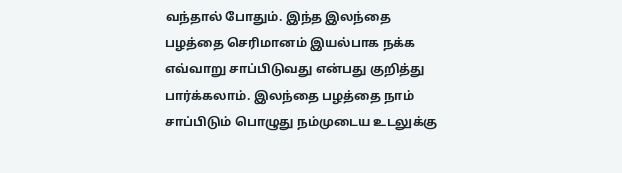வந்தால் போதும். இந்த இலந்தை பழத்தை செரிமானம் இயல்பாக நக்க எவ்வாறு சாப்பிடுவது என்பது குறித்து பார்க்கலாம். இலந்தை பழத்தை நாம் சாப்பிடும் பொழுது நம்முடைய உடலுக்கு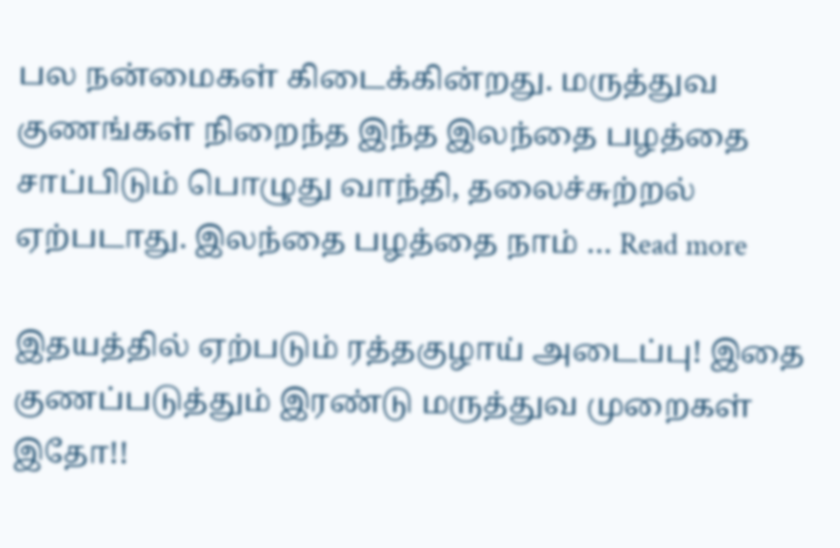பல நன்மைகள் கிடைக்கின்றது. மருத்துவ குணங்கள் நிறைந்த இந்த இலந்தை பழத்தை சாப்பிடும் பொழுது வாந்தி, தலைச்சுற்றல் ஏற்படாது. இலந்தை பழத்தை நாம் … Read more

இதயத்தில் ஏற்படும் ரத்தகுழாய் அடைப்பு! இதை குணப்படுத்தும் இரண்டு மருத்துவ முறைகள் இதோ!!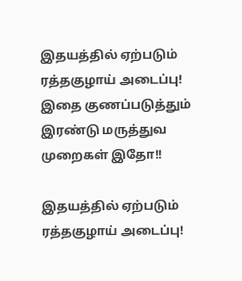இதயத்தில் ஏற்படும் ரத்தகுழாய் அடைப்பு! இதை குணப்படுத்தும் இரண்டு மருத்துவ முறைகள் இதோ!!

இதயத்தில் ஏற்படும் ரத்தகுழாய் அடைப்பு!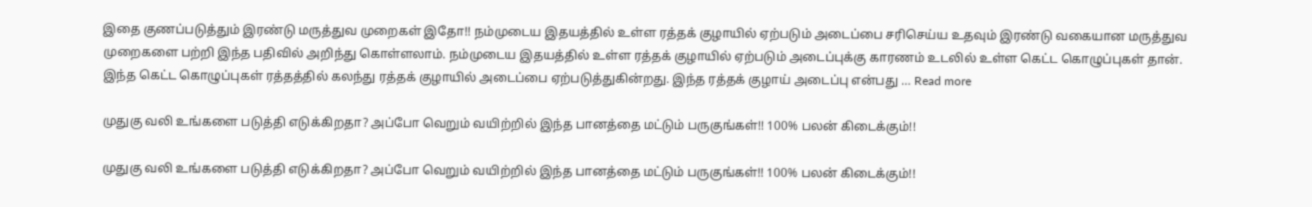இதை குணப்படுத்தும் இரண்டு மருத்துவ முறைகள் இதோ!! நம்முடைய இதயத்தில் உள்ள ரத்தக் குழாயில் ஏற்படும் அடைப்பை சரிசெய்ய உதவும் இரண்டு வகையான மருத்துவ முறைகளை பற்றி இந்த பதிவில் அறிந்து கொள்ளலாம். நம்முடைய இதயத்தில் உள்ள ரத்தக் குழாயில் ஏற்படும் அடைப்புக்கு காரணம் உடலில் உள்ள கெட்ட கொழுப்புகள் தான். இந்த கெட்ட கொழுப்புகள் ரத்தத்தில் கலந்து ரத்தக் குழாயில் அடைப்பை ஏற்படுத்துகின்றது. இந்த ரத்தக் குழாய் அடைப்பு என்பது … Read more

முதுகு வலி உங்களை படுத்தி எடுக்கிறதா? அப்போ வெறும் வயிற்றில் இந்த பானத்தை மட்டும் பருகுங்கள்!! 100% பலன் கிடைக்கும்!!

முதுகு வலி உங்களை படுத்தி எடுக்கிறதா? அப்போ வெறும் வயிற்றில் இந்த பானத்தை மட்டும் பருகுங்கள்!! 100% பலன் கிடைக்கும்!!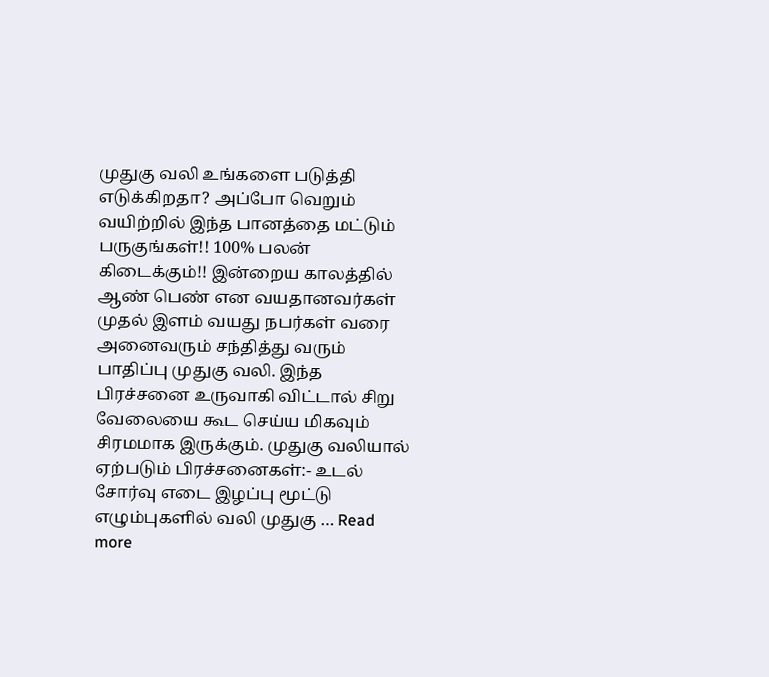முதுகு வலி உங்களை படுத்தி எடுக்கிறதா? அப்போ வெறும் வயிற்றில் இந்த பானத்தை மட்டும் பருகுங்கள்!! 100% பலன் கிடைக்கும்!! இன்றைய காலத்தில் ஆண் பெண் என வயதானவர்கள் முதல் இளம் வயது நபர்கள் வரை அனைவரும் சந்தித்து வரும் பாதிப்பு முதுகு வலி. இந்த பிரச்சனை உருவாகி விட்டால் சிறு வேலையை கூட செய்ய மிகவும் சிரமமாக இருக்கும். முதுகு வலியால் ஏற்படும் பிரச்சனைகள்:- உடல் சோர்வு எடை இழப்பு மூட்டு எழும்புகளில் வலி முதுகு … Read more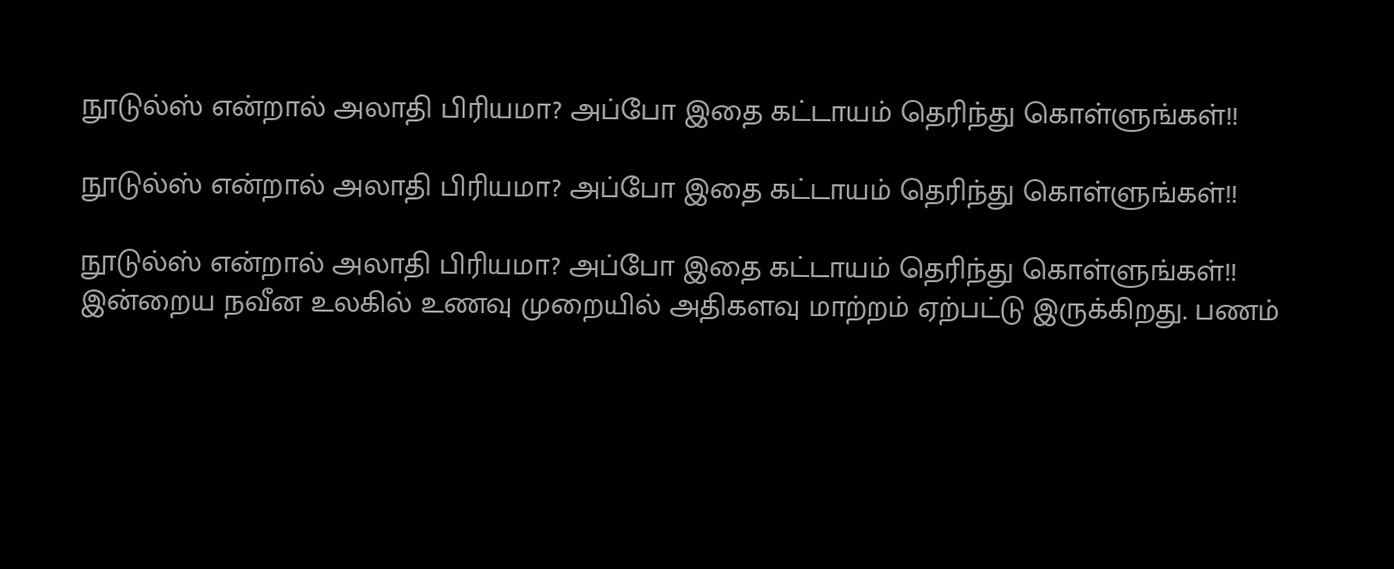நூடுல்ஸ் என்றால் அலாதி பிரியமா? அப்போ இதை கட்டாயம் தெரிந்து கொள்ளுங்கள்!!

நூடுல்ஸ் என்றால் அலாதி பிரியமா? அப்போ இதை கட்டாயம் தெரிந்து கொள்ளுங்கள்!!

நூடுல்ஸ் என்றால் அலாதி பிரியமா? அப்போ இதை கட்டாயம் தெரிந்து கொள்ளுங்கள்!! இன்றைய நவீன உலகில் உணவு முறையில் அதிகளவு மாற்றம் ஏற்பட்டு இருக்கிறது. பணம்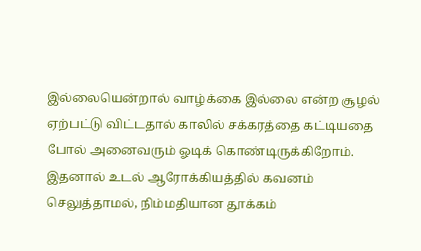இல்லையென்றால் வாழ்க்கை இல்லை என்ற சூழல் ஏற்பட்டு விட்டதால் காலில் சக்கரத்தை கட்டியதை போல் அனைவரும் ஓடிக் கொண்டிருக்கிறோம். இதனால் உடல் ஆரோக்கியத்தில் கவனம் செலுத்தாமல், நிம்மதியான தூக்கம்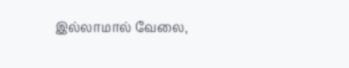இல்லாமால் வேலை,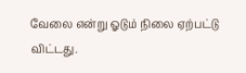வேலை என்று ஓடும் நிலை ஏற்பட்டு விட்டது.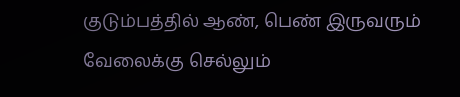குடும்பத்தில் ஆண், பெண் இருவரும் வேலைக்கு செல்லும்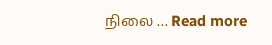நிலை … Read more